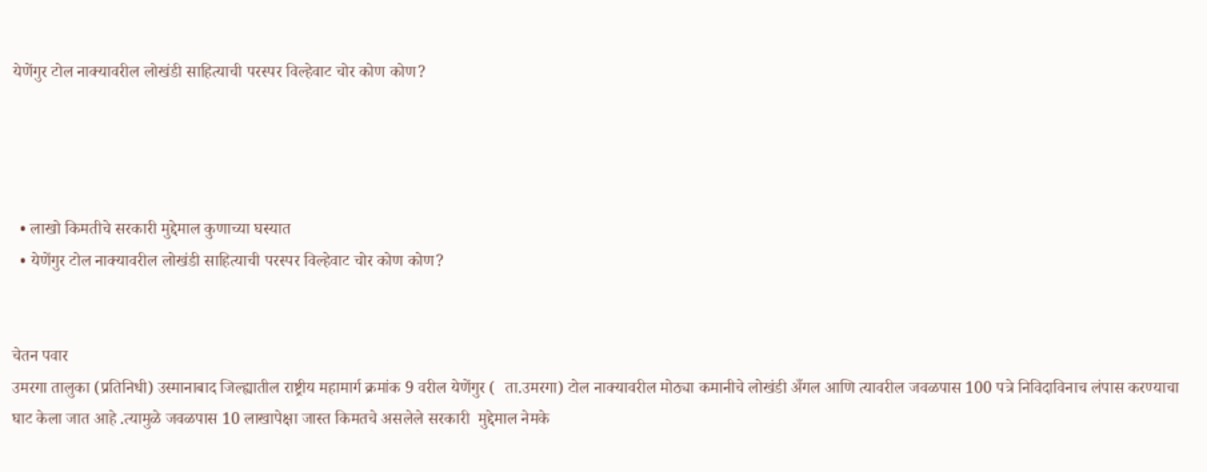येणेंगुर टोल नाक्यावरील लोखंडी साहित्याची परस्पर विल्हेवाट चोर कोण कोण?




  • लाखो किमतीचे सरकारी मुद्देमाल कुणाच्या घस्यात
  • येणेंगुर टोल नाक्यावरील लोखंडी साहित्याची परस्पर विल्हेवाट चोर कोण कोण?


चेतन पवार
उमरगा तालुका (प्रतिनिधी) उस्मानाबाद जिल्ह्यातील राष्ट्रीय महामार्ग क्रमांक 9 वरील येणेंगुर (  ता.उमरगा) टोल नाक्यावरील मोठ्या कमानीचे लोखंडी अँगल आणि त्यावरील जवळपास 100 पत्रे निविदाविनाच लंपास करण्याचा घाट केला जात आहे .त्यामुळे जवळपास 10 लाखापेक्षा जास्त किमतचे असलेले सरकारी  मुद्देमाल नेमके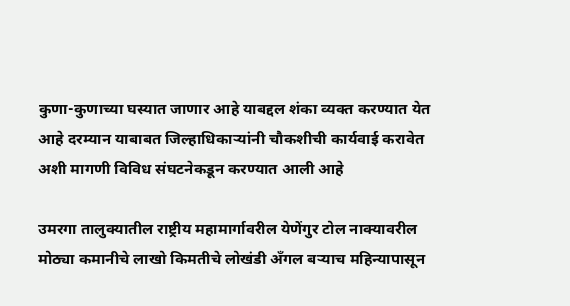कुणा-कुणाच्या घस्यात जाणार आहे याबद्दल शंका व्यक्त करण्यात येत आहे दरम्यान याबाबत जिल्हाधिकाऱ्यांनी चौकशीची कार्यवाई करावेत अशी मागणी विविध संघटनेकडून करण्यात आली आहे

उमरगा तालुक्यातील राष्ट्रीय महामार्गावरील येणेंगुर टोल नाक्यावरील मोठ्या कमानीचे लाखो किमतीचे लोखंडी अँगल बऱ्याच महिन्यापासून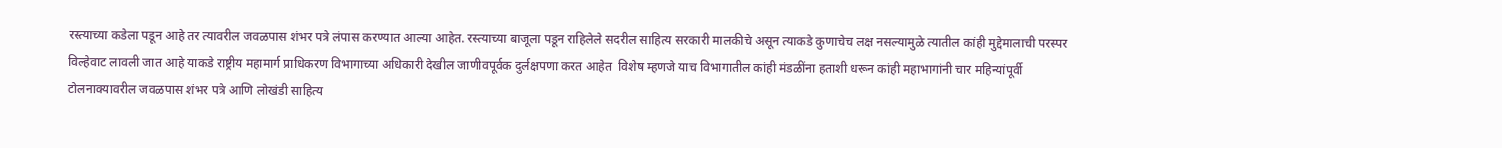रस्त्याच्या कडेला पडून आहे तर त्यावरील जवळपास शंभर पत्रे लंपास करण्यात आल्या आहेत. रस्त्याच्या बाजूला पडून राहिलेले सदरील साहित्य सरकारी मालकीचे असून त्याकडे कुणाचेच लक्ष नसल्यामुळे त्यातील कांही मुद्देमालाची परस्पर विल्हेवाट लावली जात आहे याकडे राष्ट्रीय महामार्ग प्राधिकरण विभागाच्या अधिकारी देखील जाणीवपूर्वक दुर्लक्षपणा करत आहेत  विशेष म्हणजे याच विभागातील कांही मंडळींना हताशी धरून कांही महाभागांनी चार महिन्यांपूर्वी टोलनाक्यावरील जवळपास शंभर पत्रे आणि लोखंडी साहित्य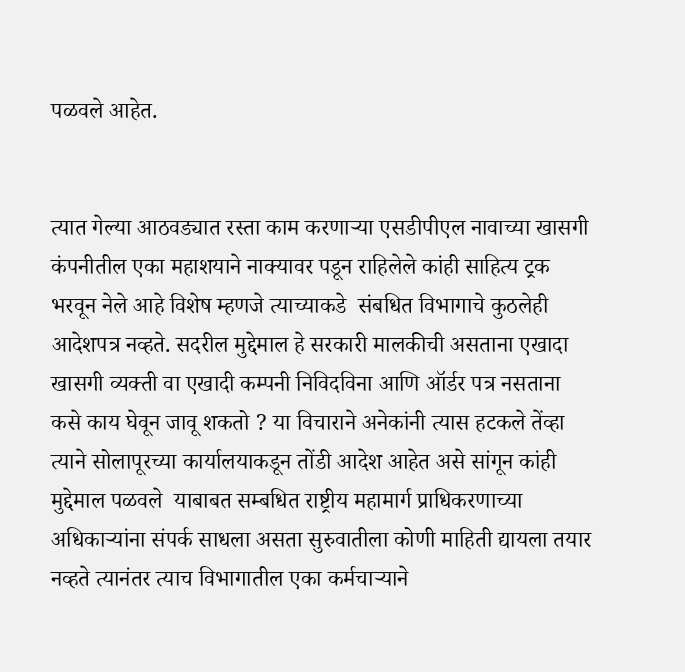पळवले आहेत.


त्यात गेल्या आठवड्यात रस्ता काम करणाऱ्या एसडीपीएल नावाच्या खासगी कंपनीतील एका महाशयाने नाक्यावर पडून राहिलेले कांही साहित्य ट्रक भरवून नेले आहे विशेष म्हणजे त्याच्याकडे  संबधित विभागाचे कुठलेही आदेशपत्र नव्हते. सदरील मुद्देमाल हे सरकारी मालकीची असताना एखादा खासगी व्यक्ती वा एखादी कम्पनी निविदविना आणि ऑर्डर पत्र नसताना कसे काय घेवून जावू शकतो ? या विचाराने अनेकांनी त्यास हटकले तेंव्हा त्याने सोलापूरच्या कार्यालयाकडून तोंडी आदेश आहेत असे सांगून कांही मुद्देमाल पळवले  याबाबत सम्बधित राष्ट्रीय महामार्ग प्राधिकरणाच्या अधिकाऱ्यांना संपर्क साधला असता सुरुवातीला कोणी माहिती द्यायला तयार नव्हते त्यानंतर त्याच विभागातील एका कर्मचाऱ्याने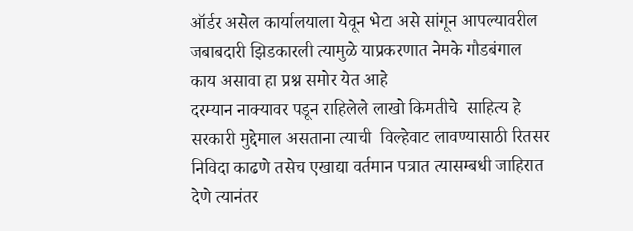ऑर्डर असेल कार्यालयाला येवून भेटा असे सांगून आपल्यावरील जबाबदारी झिडकारली त्यामुळे याप्रकरणात नेमके गौडबंगाल काय असावा हा प्रश्न समोर येत आहे
दरम्यान नाक्यावर पडून राहिलेले लाखो किमतीचे  साहित्य हे सरकारी मुद्देमाल असताना त्याची  विल्हेवाट लावण्यासाठी रितसर निविदा काढणे तसेच एखाद्या वर्तमान पत्रात त्यासम्बधी जाहिरात देणे त्यानंतर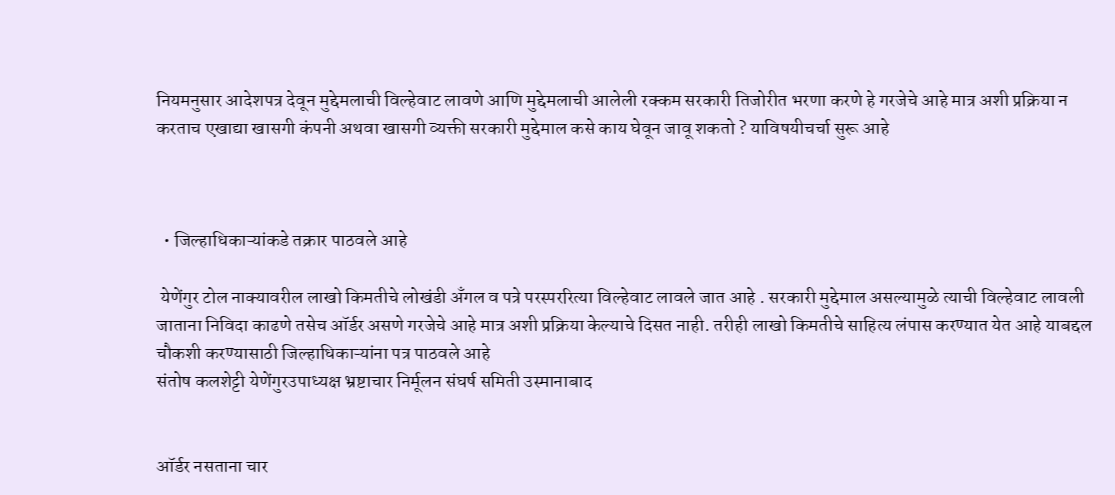नियमनुसार आदेशपत्र देवून मुद्देमलाची विल्हेवाट लावणे आणि मुद्देमलाची आलेली रक्कम सरकारी तिजोरीत भरणा करणे हे गरजेचे आहे मात्र अशी प्रक्रिया न करताच एखाद्या खासगी कंपनी अथवा खासगी व्यक्ती सरकारी मुद्देमाल कसे काय घेवून जावू शकतो ? याविषयीचर्चा सुरू आहे



  • जिल्हाधिकाऱ्यांकडे तक्रार पाठवले आहे

 येणेंगुर टोल नाक्यावरील लाखो किमतीचे लोखंडी अँगल व पत्रे परस्पररित्या विल्हेवाट लावले जात आहे . सरकारी मुद्देमाल असल्यामुळे त्याची विल्हेवाट लावली जाताना निविदा काढणे तसेच ऑर्डर असणे गरजेचे आहे मात्र अशी प्रक्रिया केल्याचे दिसत नाही. तरीही लाखो किमतीचे साहित्य लंपास करण्यात येत आहे याबद्दल चौकशी करण्यासाठी जिल्हाधिकाऱ्यांना पत्र पाठवले आहे
संतोष कलशेट्टी येणेंगुरउपाध्यक्ष भ्रष्टाचार निर्मूलन संघर्ष समिती उस्मानाबाद


ऑर्डर नसताना चार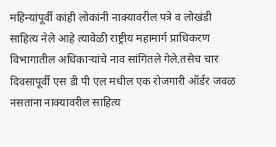महिन्यांपूर्वी कांही लोकांनी नाक्यावरील पत्रे व लोखंडी साहित्य नेले आहे त्यावेळी राष्ट्रीय महामार्ग प्राधिकरण विभागातील अधिकाऱ्यांचे नाव सांगितले गेले.तसेच चार दिवसापूर्वी एस डी पी एल मधील एक रोजगारी ऑर्डर जवळ नसताना नाक्यावरील साहित्य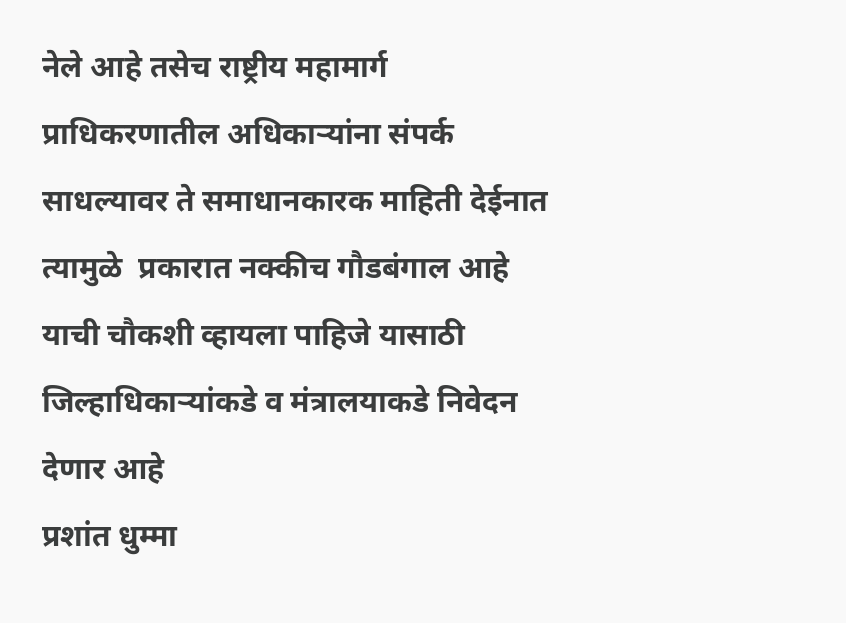नेले आहे तसेच राष्ट्रीय महामार्ग प्राधिकरणातील अधिकाऱ्यांना संपर्क साधल्यावर ते समाधानकारक माहिती देईनात त्यामुळे  प्रकारात नक्कीच गौडबंगाल आहे याची चौकशी व्हायला पाहिजे यासाठी जिल्हाधिकाऱ्यांकडे व मंत्रालयाकडे निवेदन देणार आहे
प्रशांत धुम्मा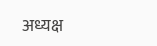अध्यक्ष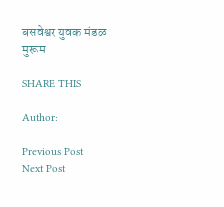बसवेश्वर युवक मंडळ मुरूम

SHARE THIS

Author:

Previous Post
Next Post